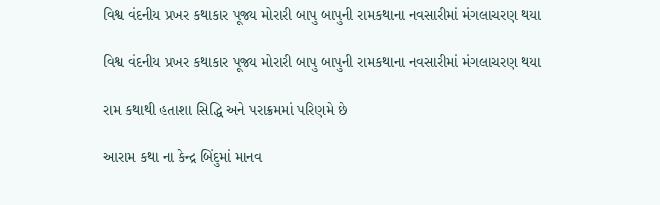વિશ્વ વંદનીય પ્રખર કથાકાર પૂજ્ય મોરારી બાપુ બાપુની રામકથાના નવસારીમાં મંગલાચરણ થયા

વિશ્વ વંદનીય પ્રખર કથાકાર પૂજ્ય મોરારી બાપુ બાપુની રામકથાના નવસારીમાં મંગલાચરણ થયા

રામ કથાથી હતાશા સિદ્ધિ અને પરાક્રમમાં પરિણમે છે

આરામ કથા ના કેન્દ્ર બિંદુમાં માનવ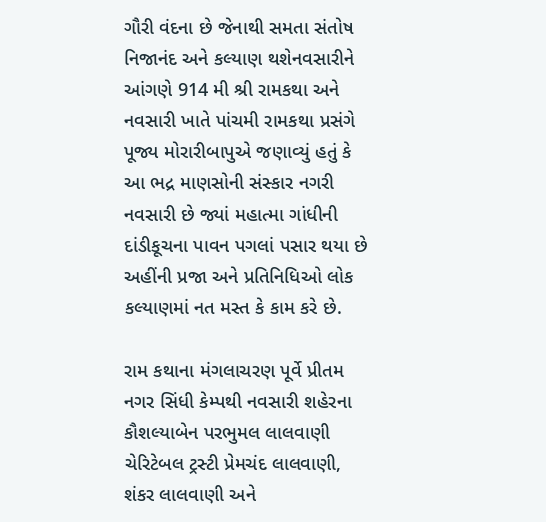ગૌરી વંદના છે જેનાથી સમતા સંતોષ નિજાનંદ અને કલ્યાણ થશેનવસારીને આંગણે 914 મી શ્રી રામકથા અને નવસારી ખાતે પાંચમી રામકથા પ્રસંગે પૂજ્ય મોરારીબાપુએ જણાવ્યું હતું કે આ ભદ્ર માણસોની સંસ્કાર નગરી નવસારી છે જ્યાં મહાત્મા ગાંધીની દાંડીકૂચના પાવન પગલાં પસાર થયા છે અહીંની પ્રજા અને પ્રતિનિધિઓ લોક કલ્યાણમાં નત મસ્ત કે કામ કરે છે.

રામ કથાના મંગલાચરણ પૂર્વે પ્રીતમ નગર સિંધી કેમ્પથી નવસારી શહેરના કૌશલ્યાબેન પરભુમલ લાલવાણી ચેરિટેબલ ટ્રસ્ટી પ્રેમચંદ લાલવાણી, શંકર લાલવાણી અને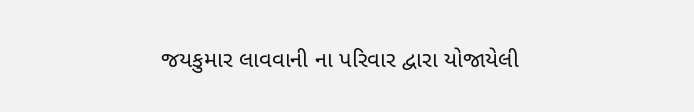જયકુમાર લાવવાની ના પરિવાર દ્વારા યોજાયેલી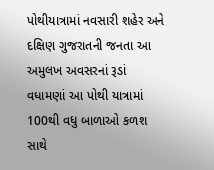પોથીયાત્રામાં નવસારી શહેર અને દક્ષિણ ગુજરાતની જનતા આ અમુલખ અવસરનાં રૂડાં વધામણાં આ પોથી યાત્રામાં 100થી વધુ બાળાઓ કળશ સાથે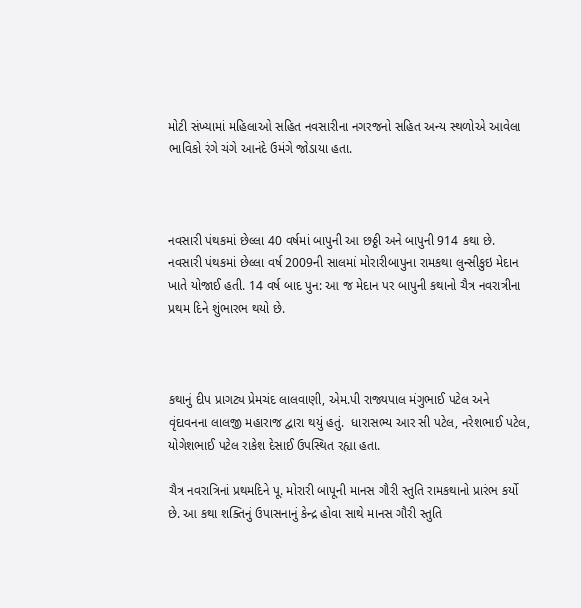મોટી સંખ્યામાં મહિલાઓ સહિત નવસારીના નગરજનો સહિત અન્ય સ્થળોએ આવેલા ભાવિકો રંગે ચંગે આનંદે ઉમંગે જોડાયા હતા.



નવસારી પંથકમાં છેલ્લા 40 વર્ષમાં બાપુની આ છઠ્ઠી અને બાપુની 914 કથા છે. નવસારી પંથકમાં છેલ્લા વર્ષ 2009ની સાલમાં મોરારીબાપુના રામકથા લુન્સીકુઇ મેદાન ખાતે યોજાઈ હતી. 14 વર્ષ બાદ પુન: આ જ મેદાન પર બાપુની કથાનો ચૈત્ર નવરાત્રીના પ્રથમ દિને શુંભારભ થયો છે.



કથાનું દીપ પ્રાગટ્ય પ્રેમચંદ લાલવાણી, એમ.પી રાજ્યપાલ મંગુભાઈ પટેલ અને વૃંદાવનના લાલજી મહારાજ દ્વારા થયું હતું.  ધારાસભ્ય આર સી પટેલ, નરેશભાઈ પટેલ, યોગેશભાઈ પટેલ રાકેશ દેસાઈ ઉપસ્થિત રહ્યા હતા.

ચૈત્ર નવરાત્રિનાં પ્રથમદિને પૂ. મોરારી બાપૂની માનસ ગૌરી સ્તુતિ રામકથાનો પ્રારંભ કર્યો છે. આ કથા શક્તિનું ઉપાસનાનું કેન્દ્ર હોવા સાથે માનસ ગૌરી સ્તુતિ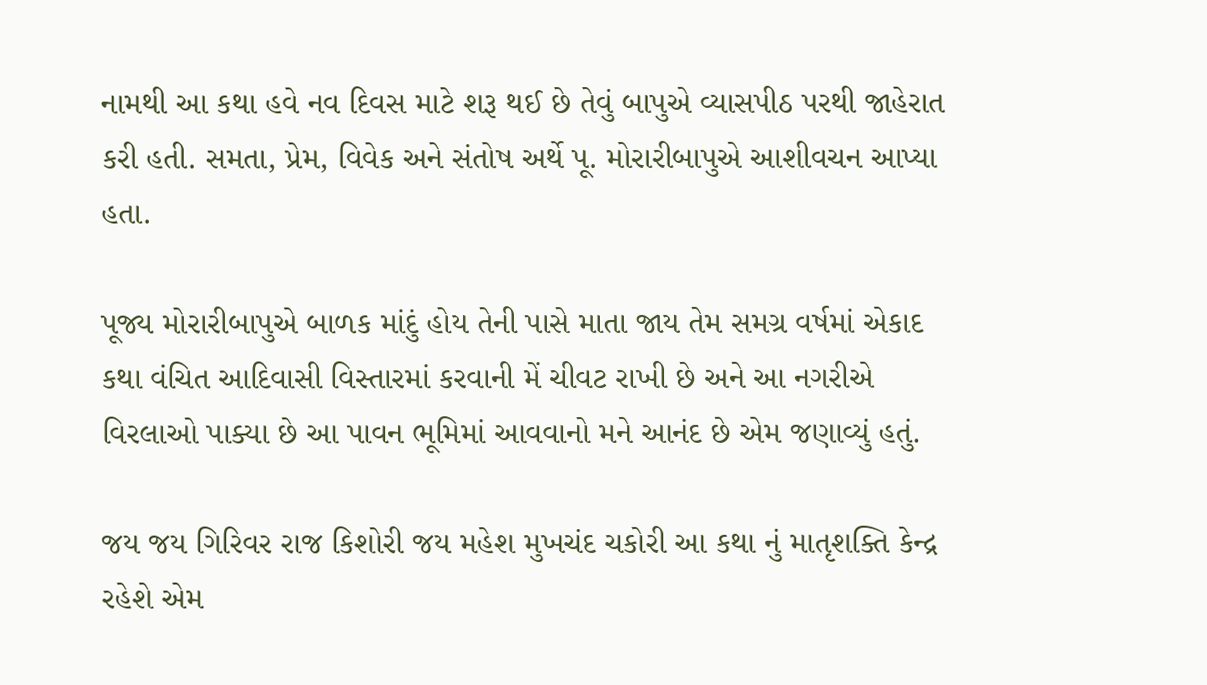નામથી આ કથા હવે નવ દિવસ માટે શરૂ થઈ છે તેવું બાપુએ વ્યાસપીઠ પરથી જાહેરાત કરી હતી. સમતા, પ્રેમ, વિવેક અને સંતોષ અર્થે પૂ. મોરારીબાપુએ આશીવચન આપ્યા હતા.

પૂજ્ય મોરારીબાપુએ બાળક માંદું હોય તેની પાસે માતા જાય તેમ સમગ્ર વર્ષમાં એકાદ કથા વંચિત આદિવાસી વિસ્તારમાં કરવાની મેં ચીવટ રાખી છે અને આ નગરીએ વિરલાઓ પાક્યા છે આ પાવન ભૂમિમાં આવવાનો મને આનંદ છે એમ જણાવ્યું હતું.

જય જય ગિરિવર રાજ કિશોરી જય મહેશ મુખચંદ ચકોરી આ કથા નું માતૃશક્તિ કેન્દ્ર રહેશે એમ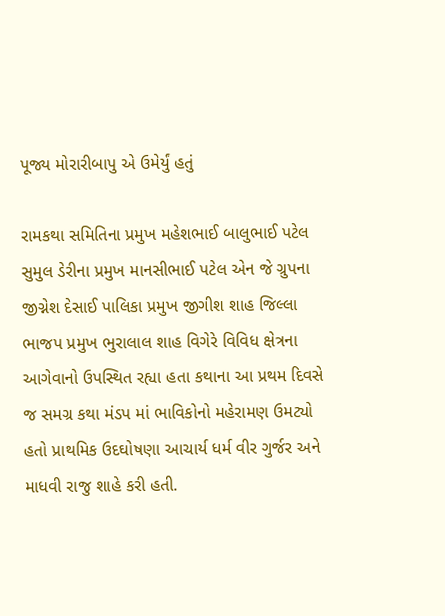પૂજ્ય મોરારીબાપુ એ ઉમેર્યું હતું

રામકથા સમિતિના પ્રમુખ મહેશભાઈ બાલુભાઈ પટેલ સુમુલ ડેરીના પ્રમુખ માનસીભાઈ પટેલ એન જે ગ્રુપના જીગ્નેશ દેસાઈ પાલિકા પ્રમુખ જીગીશ શાહ જિલ્લા ભાજપ પ્રમુખ ભુરાલાલ શાહ વિગેરે વિવિધ ક્ષેત્રના આગેવાનો ઉપસ્થિત રહ્યા હતા કથાના આ પ્રથમ દિવસે જ સમગ્ર કથા મંડપ માં ભાવિકોનો મહેરામણ ઉમટ્યો હતો પ્રાથમિક ઉદઘોષણા આચાર્ય ધર્મ વીર ગુર્જર અને માધવી રાજુ શાહે કરી હતી.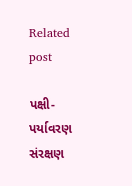Related post

પક્ષી-પર્યાવરણ સંરક્ષણ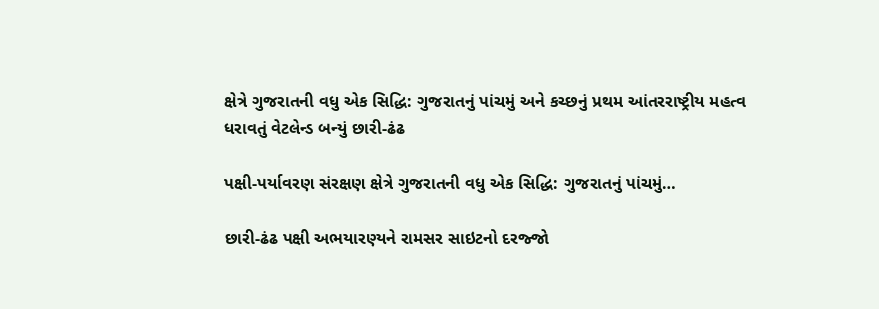ક્ષેત્રે ગુજરાતની વધુ એક સિદ્ધિ: ગુજરાતનું પાંચમું અને કચ્છનું પ્રથમ આંતરરાષ્ટ્રીય મહત્વ ધરાવતું વેટલેન્ડ બન્યું છારી-ઢંઢ

પક્ષી-પર્યાવરણ સંરક્ષણ ક્ષેત્રે ગુજરાતની વધુ એક સિદ્ધિ: ગુજરાતનું પાંચમું…

છારી-ઢંઢ પક્ષી અભયારણ્યને રામસર સાઇટનો દરજ્જો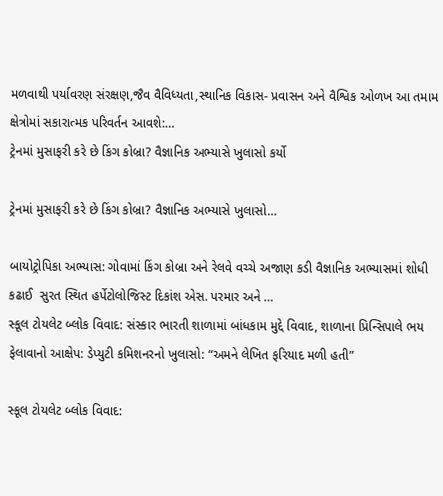મળવાથી પર્યાવરણ સંરક્ષણ,જૈવ વૈવિધ્યતા,સ્થાનિક વિકાસ- પ્રવાસન અને વૈશ્વિક ઓળખ આ તમામ ક્ષેત્રોમાં સકારાત્મક પરિવર્તન આવશે:…
ટ્રેનમાં મુસાફરી કરે છે કિંગ કોબ્રા? વૈજ્ઞાનિક અભ્યાસે ખુલાસો કર્યો

ટ્રેનમાં મુસાફરી કરે છે કિંગ કોબ્રા? વૈજ્ઞાનિક અભ્યાસે ખુલાસો…

બાયોટ્રોપિકા અભ્યાસ: ગોવામાં કિંગ કોબ્રા અને રેલવે વચ્ચે અજાણ કડી વૈજ્ઞાનિક અભ્યાસમાં શોધી કઢાઈ  સુરત સ્થિત હર્પેટોલોજિસ્ટ દિકાંશ એસ. પરમાર અને …
સ્કૂલ ટોયલેટ બ્લોક વિવાદ: સંસ્કાર ભારતી શાળામાં બાંધકામ મુદ્દે વિવાદ, શાળાના પ્રિન્સિપાલે ભય ફેલાવાનો આક્ષેપ: ડેપ્યુટી કમિશનરનો ખુલાસો: “અમને લેખિત ફરિયાદ મળી હતી”

સ્કૂલ ટોયલેટ બ્લોક વિવાદ: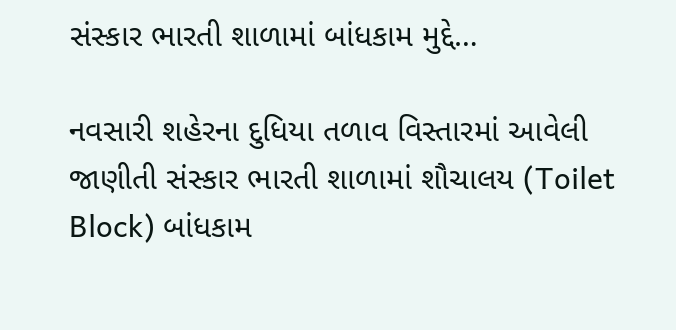સંસ્કાર ભારતી શાળામાં બાંધકામ મુદ્દે…

નવસારી શહેરના દુધિયા તળાવ વિસ્તારમાં આવેલી જાણીતી સંસ્કાર ભારતી શાળામાં શૌચાલય (Toilet Block) બાંધકામ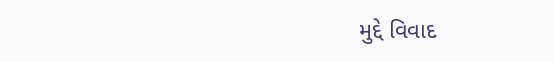મુદ્દે વિવાદ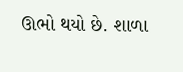ઊભો થયો છે. શાળા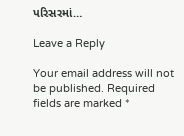પરિસરમાં…

Leave a Reply

Your email address will not be published. Required fields are marked *